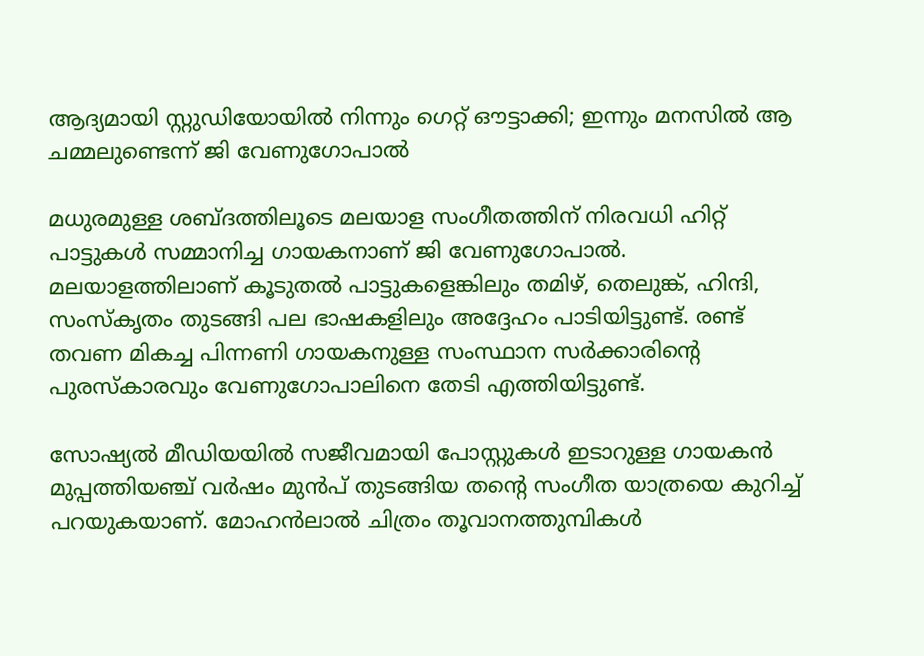ആദ്യമായി സ്റ്റുഡിയോയില്‍ നിന്നും ഗെറ്റ് ഔട്ടാക്കി; ഇന്നും മനസില്‍ ആ ചമ്മലുണ്ടെന്ന് ജി വേണുഗോപാല്‍

മധുരമുള്ള ശബ്ദത്തിലൂടെ മലയാള സംഗീതത്തിന് നിരവധി ഹിറ്റ് പാട്ടുകള്‍ സമ്മാനിച്ച ഗായകനാണ് ജി വേണുഗോപാല്‍. മലയാളത്തിലാണ് കൂടുതല്‍ പാട്ടുകളെങ്കിലും തമിഴ്, തെലുങ്ക്, ഹിന്ദി, സംസ്‌കൃതം തുടങ്ങി പല ഭാഷകളിലും അദ്ദേഹം പാടിയിട്ടുണ്ട്. രണ്ട് തവണ മികച്ച പിന്നണി ഗായകനുള്ള സംസ്ഥാന സര്‍ക്കാരിന്റെ പുരസ്‌കാരവും വേണുഗോപാലിനെ തേടി എത്തിയിട്ടുണ്ട്.

സോഷ്യല്‍ മീഡിയയില്‍ സജീവമായി പോസ്റ്റുകള്‍ ഇടാറുള്ള ഗായകന്‍ മുപ്പത്തിയഞ്ച് വര്‍ഷം മുന്‍പ് തുടങ്ങിയ തന്റെ സംഗീത യാത്രയെ കുറിച്ച് പറയുകയാണ്. മോഹന്‍ലാല്‍ ചിത്രം തൂവാനത്തുമ്പികള്‍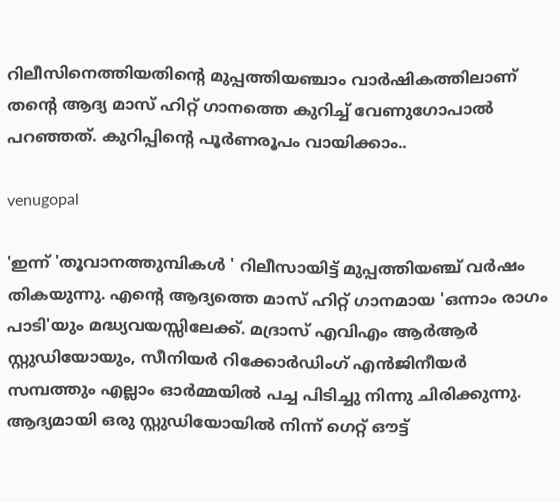റിലീസിനെത്തിയതിന്റെ മുപ്പത്തിയഞ്ചാം വാര്‍ഷികത്തിലാണ് തന്റെ ആദ്യ മാസ് ഹിറ്റ് ഗാനത്തെ കുറിച്ച് വേണുഗോപാല്‍ പറഞ്ഞത്. കുറിപ്പിന്റെ പൂര്‍ണരൂപം വായിക്കാം..

venugopal

'ഇന്ന് 'തൂവാനത്തുമ്പികള്‍ ' റിലീസായിട്ട് മുപ്പത്തിയഞ്ച് വര്‍ഷം തികയുന്നു. എന്റെ ആദ്യത്തെ മാസ് ഹിറ്റ് ഗാനമായ 'ഒന്നാം രാഗം പാടി'യും മദ്ധ്യവയസ്സിലേക്ക്. മദ്രാസ് എവിഎം ആര്‍ആര്‍ സ്റ്റുഡിയോയും, സീനിയര്‍ റിക്കോര്‍ഡിംഗ് എന്‍ജിനീയര്‍ സമ്പത്തും എല്ലാം ഓര്‍മ്മയില്‍ പച്ച പിടിച്ചു നിന്നു ചിരിക്കുന്നു. ആദ്യമായി ഒരു സ്റ്റുഡിയോയില്‍ നിന്ന് ഗെറ്റ് ഔട്ട്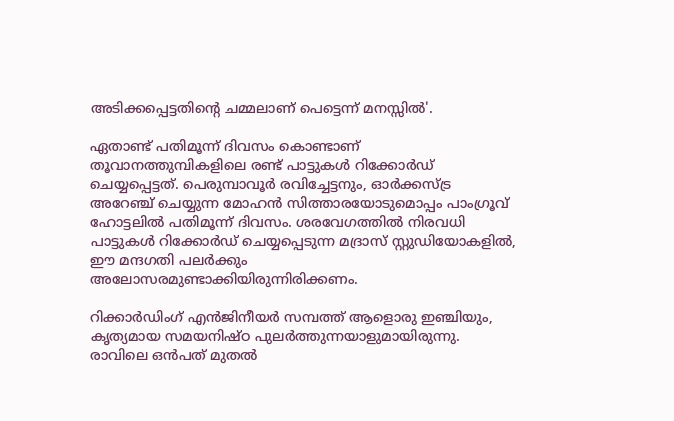അടിക്കപ്പെട്ടതിന്റെ ചമ്മലാണ് പെട്ടെന്ന് മനസ്സില്‍'.

ഏതാണ്ട് പതിമൂന്ന് ദിവസം കൊണ്ടാണ് തൂവാനത്തുമ്പികളിലെ രണ്ട് പാട്ടുകള്‍ റിക്കോര്‍ഡ് ചെയ്യപ്പെട്ടത്. പെരുമ്പാവൂര്‍ രവിച്ചേട്ടനും, ഓര്‍ക്കസ്ട്ര അറേഞ്ച് ചെയ്യുന്ന മോഹന്‍ സിത്താരയോടുമൊപ്പം പാംഗ്രൂവ് ഹോട്ടലില്‍ പതിമൂന്ന് ദിവസം. ശരവേഗത്തില്‍ നിരവധി പാട്ടുകള്‍ റിക്കോര്‍ഡ് ചെയ്യപ്പെടുന്ന മദ്രാസ് സ്റ്റുഡിയോകളില്‍, ഈ മന്ദഗതി പലര്‍ക്കും അലോസരമുണ്ടാക്കിയിരുന്നിരിക്കണം.

റിക്കാര്‍ഡിംഗ് എന്‍ജിനീയര്‍ സമ്പത്ത് ആളൊരു ഇഞ്ചിയും, കൃത്യമായ സമയനിഷ്ഠ പുലര്‍ത്തുന്നയാളുമായിരുന്നു. രാവിലെ ഒന്‍പത് മുതല്‍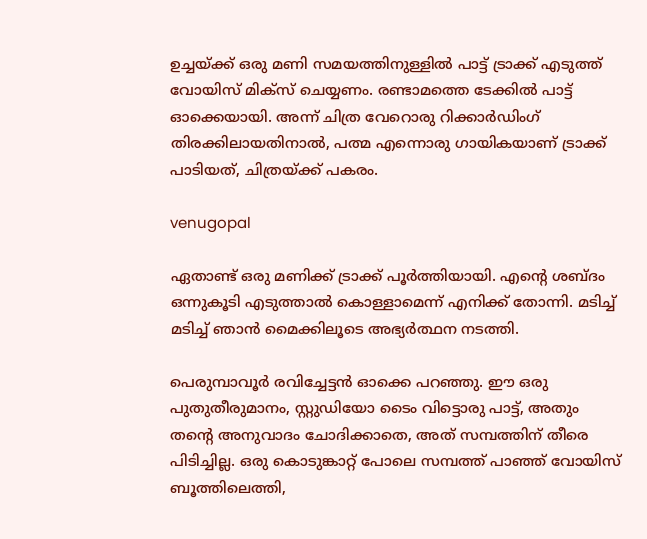ഉച്ചയ്ക്ക് ഒരു മണി സമയത്തിനുള്ളില്‍ പാട്ട് ട്രാക്ക് എടുത്ത് വോയിസ് മിക്‌സ് ചെയ്യണം. രണ്ടാമത്തെ ടേക്കില്‍ പാട്ട് ഓക്കെയായി. അന്ന് ചിത്ര വേറൊരു റിക്കാര്‍ഡിംഗ് തിരക്കിലായതിനാല്‍, പത്മ എന്നൊരു ഗായികയാണ് ട്രാക്ക് പാടിയത്, ചിത്രയ്ക്ക് പകരം.

venugopal

ഏതാണ്ട് ഒരു മണിക്ക് ട്രാക്ക് പൂര്‍ത്തിയായി. എന്റെ ശബ്ദം ഒന്നുകൂടി എടുത്താല്‍ കൊള്ളാമെന്ന് എനിക്ക് തോന്നി. മടിച്ച് മടിച്ച് ഞാന്‍ മൈക്കിലൂടെ അഭ്യര്‍ത്ഥന നടത്തി.

പെരുമ്പാവൂര്‍ രവിച്ചേട്ടന്‍ ഓക്കെ പറഞ്ഞു. ഈ ഒരു പുതുതീരുമാനം, സ്റ്റുഡിയോ ടൈം വിട്ടൊരു പാട്ട്, അതും തന്റെ അനുവാദം ചോദിക്കാതെ, അത് സമ്പത്തിന് തീരെ പിടിച്ചില്ല. ഒരു കൊടുങ്കാറ്റ് പോലെ സമ്പത്ത് പാഞ്ഞ് വോയിസ് ബൂത്തിലെത്തി,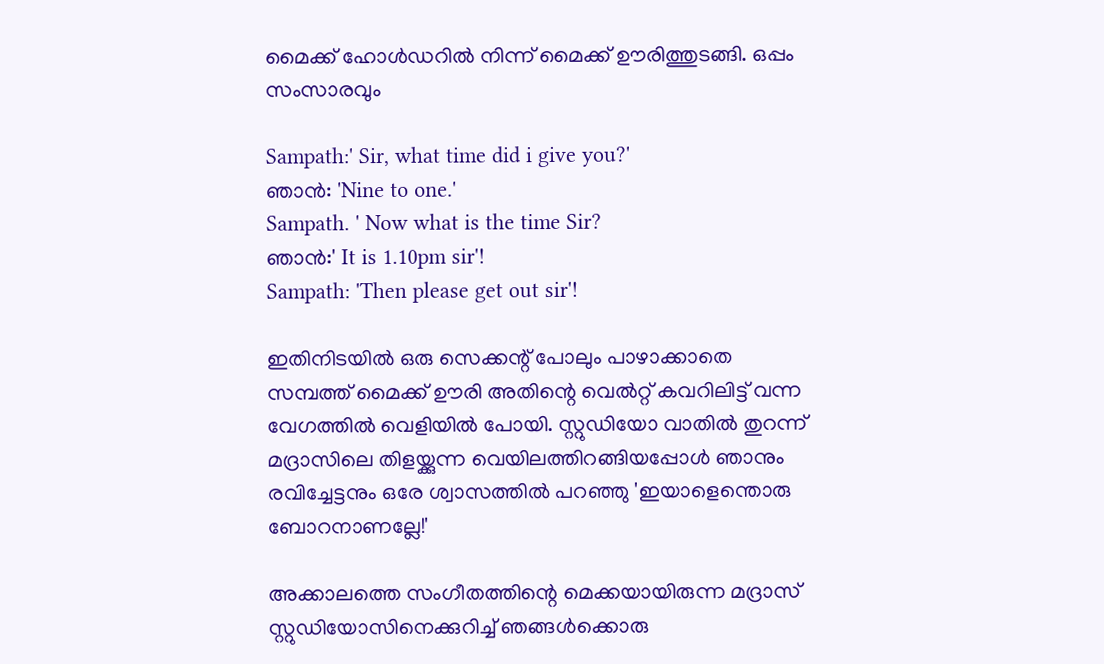മൈക്ക് ഹോള്‍ഡറില്‍ നിന്ന് മൈക്ക് ഊരിത്തുടങ്ങി. ഒപ്പം സംസാരവും

Sampath:' Sir, what time did i give you?'
ഞാന്‍: 'Nine to one.'
Sampath. ' Now what is the time Sir?
ഞാന്‍:' It is 1.10pm sir'!
Sampath: 'Then please get out sir'!

ഇതിനിടയില്‍ ഒരു സെക്കന്റ് പോലും പാഴാക്കാതെ സമ്പത്ത് മൈക്ക് ഊരി അതിന്റെ വെല്‍റ്റ് കവറിലിട്ട് വന്ന വേഗത്തില്‍ വെളിയില്‍ പോയി. സ്റ്റുഡിയോ വാതില്‍ തുറന്ന് മദ്രാസിലെ തിളയ്ക്കുന്ന വെയിലത്തിറങ്ങിയപ്പോള്‍ ഞാനും രവിച്ചേട്ടനും ഒരേ ശ്വാസത്തില്‍ പറഞ്ഞു 'ഇയാളെന്തൊരു ബോറനാണല്ലേ!'

അക്കാലത്തെ സംഗീതത്തിന്റെ മെക്കയായിരുന്ന മദ്രാസ് സ്റ്റുഡിയോസിനെക്കുറിച്ച് ഞങ്ങള്‍ക്കൊരു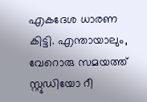എകദേശ ധാരണ കിട്ടി. എന്തായാലും, വേറൊരു സമയത്ത് സ്റ്റുഡിയോ റീ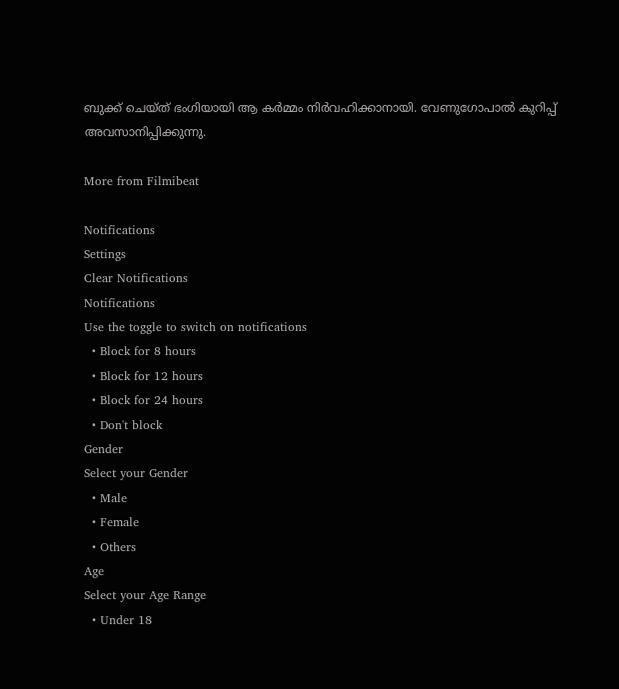ബുക്ക് ചെയ്ത് ഭംഗിയായി ആ കര്‍മ്മം നിര്‍വഹിക്കാനായി. വേണുഗോപാല്‍ കുറിപ്പ് അവസാനിപ്പിക്കുന്നു.

More from Filmibeat

Notifications
Settings
Clear Notifications
Notifications
Use the toggle to switch on notifications
  • Block for 8 hours
  • Block for 12 hours
  • Block for 24 hours
  • Don't block
Gender
Select your Gender
  • Male
  • Female
  • Others
Age
Select your Age Range
  • Under 18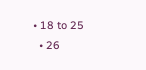• 18 to 25
  • 26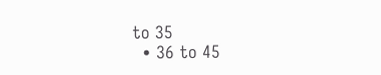to 35
  • 36 to 45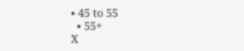• 45 to 55
  • 55+
X